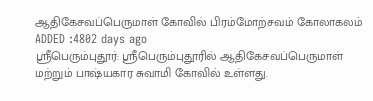ஆதிகேசவப்பெருமாள் கோவில் பிரம்மோற்சவம் கோலாகலம்
ADDED :4802 days ago
ஸ்ரீபெரும்புதூர்: ஸ்ரீபெரும்புதூரில் ஆதிகேசவப்பெருமாள் மற்றும் பாஷ்யகார சுவாமி கோவில் உள்ளது.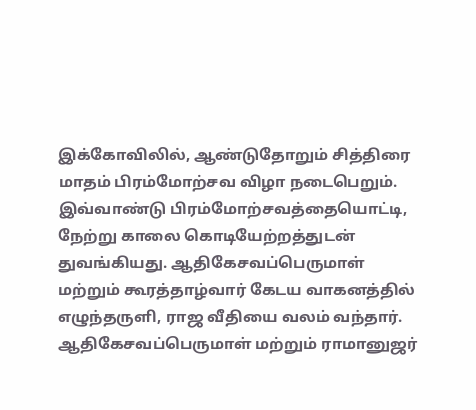இக்கோவிலில், ஆண்டுதோறும் சித்திரை மாதம் பிரம்மோற்சவ விழா நடைபெறும். இவ்வாண்டு பிரம்மோற்சவத்தையொட்டி, நேற்று காலை கொடியேற்றத்துடன் துவங்கியது. ஆதிகேசவப்பெருமாள் மற்றும் கூரத்தாழ்வார் கேடய வாகனத்தில் எழுந்தருளி, ராஜ வீதியை வலம் வந்தார். ஆதிகேசவப்பெருமாள் மற்றும் ராமானுஜர்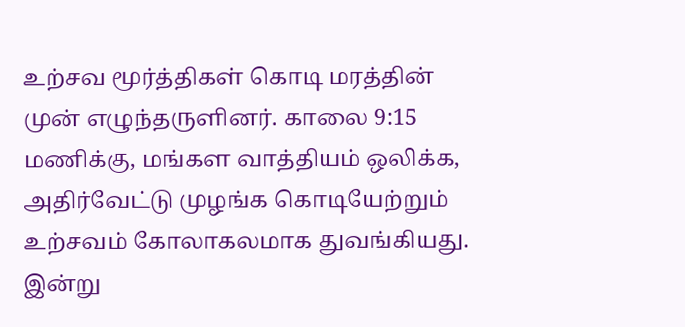உற்சவ மூர்த்திகள் கொடி மரத்தின் முன் எழுந்தருளினர். காலை 9:15 மணிக்கு, மங்கள வாத்தியம் ஒலிக்க, அதிர்வேட்டு முழங்க கொடியேற்றும் உற்சவம் கோலாகலமாக துவங்கியது. இன்று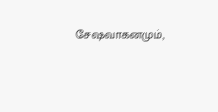சேஷவாகனமும்,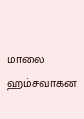மாலை ஹம்சவாகன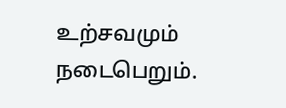உற்சவமும் நடைபெறும்.